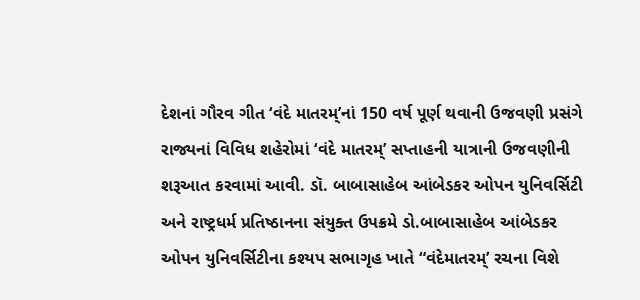દેશનાં ગૌરવ ગીત ‘વંદે માતરમ્’નાં 150 વર્ષ પૂર્ણ થવાની ઉજવણી પ્રસંગે રાજ્યનાં વિવિધ શહેરોમાં ‘વંદે માતરમ્’ સપ્તાહની યાત્રાની ઉજવણીની શરૂઆત કરવામાં આવી. ડૉ. બાબાસાહેબ આંબેડકર ઓપન યુનિવર્સિટી અને રાષ્ટ્રધર્મ પ્રતિષ્ઠાનના સંયુક્ત ઉપક્રમે ડો.બાબાસાહેબ આંબેડકર ઓપન યુનિવર્સિટીના કશ્યપ સભાગૃહ ખાતે “વંદેમાતરમ્’ રચના વિશે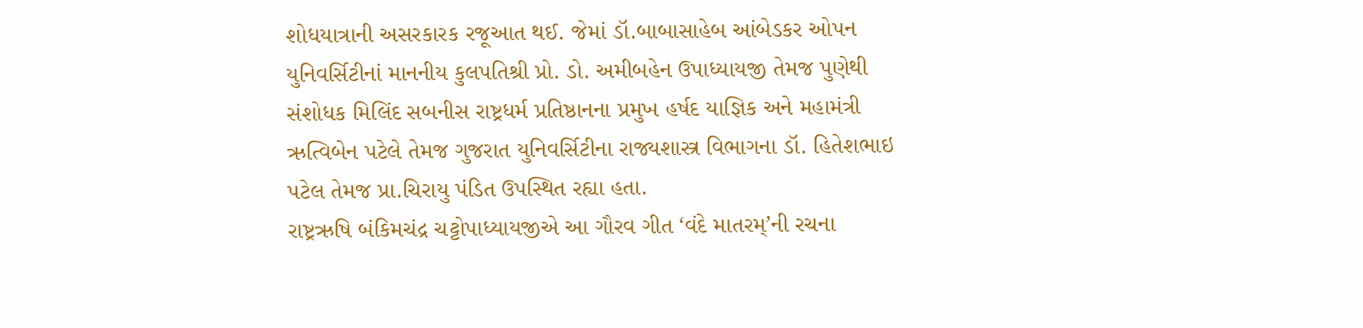શોધયાત્રાની અસરકારક રજૂઆત થઈ. જેમાં ડૉ.બાબાસાહેબ આંબેડકર ઓપન યુનિવર્સિટીનાં માનનીય કુલપતિશ્રી પ્રો. ડો. અમીબહેન ઉપાધ્યાયજી તેમજ પુણેથી સંશોધક મિલિંદ સબનીસ રાષ્ટ્રધર્મ પ્રતિષ્ઠાનના પ્રમુખ હર્ષદ યાજ્ઞિક અને મહામંત્રી ઋત્વિબેન પટેલે તેમજ ગુજરાત યુનિવર્સિટીના રાજ્યશાસ્ત્ર વિભાગના ડૉ. હિતેશભાઇ પટેલ તેમજ પ્રા.ચિરાયુ પંડિત ઉપસ્થિત રહ્યા હતા.
રાષ્ટ્રઋષિ બંકિમચંદ્ર ચટ્ટોપાધ્યાયજીએ આ ગૌરવ ગીત ‘વંદે માતરમ્’ની રચના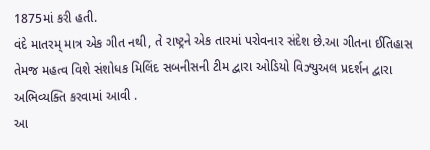1875માં કરી હતી.
વંદે માતરમ્ માત્ર એક ગીત નથી, તે રાષ્ટ્રને એક તારમાં પરોવનાર સંદેશ છે.આ ગીતના ઈતિહાસ તેમજ મહત્વ વિશે સંશોધક મિલિંદ સબનીસની ટીમ દ્વારા ઓડિયો વિઝ્યુઅલ પ્રદર્શન દ્વારા અભિવ્યક્તિ કરવામાં આવી .
આ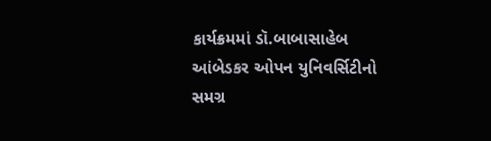કાર્યક્રમમાં ડૉ.બાબાસાહેબ આંબેડકર ઓપન યુનિવર્સિટીનો સમગ્ર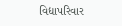વિદ્યાપરિવાર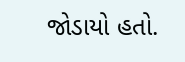જોડાયો હતો.